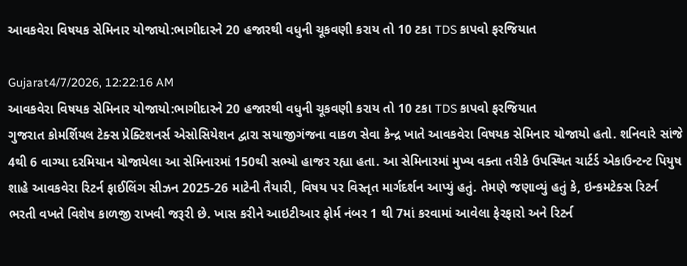આવકવેરા વિષયક સેમિનાર યોજાયો:ભાગીદારને 20 હજારથી વધુની ચૂકવણી કરાય તો 10 ટકા TDS કાપવો ફરજિયાત

Gujarat4/7/2026, 12:22:16 AM
આવકવેરા વિષયક સેમિનાર યોજાયો:ભાગીદારને 20 હજારથી વધુની ચૂકવણી કરાય તો 10 ટકા TDS કાપવો ફરજિયાત
ગુજરાત કોમર્શિયલ ટેક્સ પ્રેક્ટિશનર્સ એસોસિયેશન દ્વારા સયાજીગંજના વાકળ સેવા કેન્દ્ર ખાતે આવકવેરા વિષયક સેમિનાર યોજાયો હતો. શનિવારે સાંજે 4થી 6 વાગ્યા દરમિયાન યોજાયેલા આ સેમિનારમાં 150થી સભ્યો હાજર રહ્યા હતા. આ સેમિનારમાં મુખ્ય વક્તા તરીકે ઉપસ્થિત ચાર્ટર્ડ એકાઉન્ટન્ટ પિયુષ શાહે આવકવેરા રિટર્ન ફાઈલિંગ સીઝન 2025-26 માટેની તૈયારી, વિષય પર વિસ્તૃત માર્ગદર્શન આપ્યું હતું. તેમણે જણાવ્યું હતું કે, ઇન્કમટેક્સ રિટર્ન ભરતી વખતે વિશેષ કાળજી રાખવી જરૂરી છે. ખાસ કરીને આઇટીઆર ફોર્મ નંબર 1 થી 7માં કરવામાં આવેલા ફેરફારો અને રિટર્ન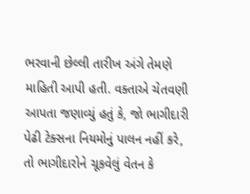ભરવાની છેલ્લી તારીખ અંગે તેમણે માહિતી આપી હતી. વક્તાએ ચેતવણી આપતા જણાવ્યું હતું કે, જો ભાગીદારી પેઢી ટેક્સના નિયમોનું પાલન નહીં કરે, તો ભાગીદારોને ચૂકવેલું વેતન કે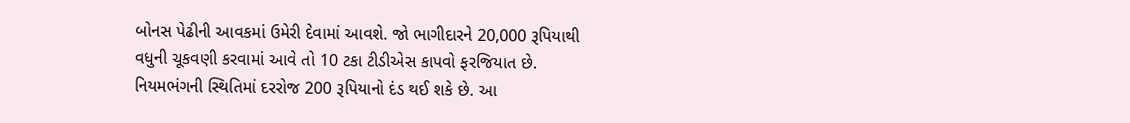બોનસ પેઢીની આવકમાં ઉમેરી દેવામાં આવશે. જો ભાગીદારને 20,000 રૂપિયાથી વધુની ચૂકવણી કરવામાં આવે તો 10 ટકા ટીડીએસ કાપવો ફરજિયાત છે. નિયમભંગની સ્થિતિમાં દરરોજ 200 રૂપિયાનો દંડ થઈ શકે છે. આ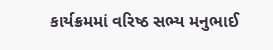કાર્યક્રમમાં વરિષ્ઠ સભ્ય મનુભાઈ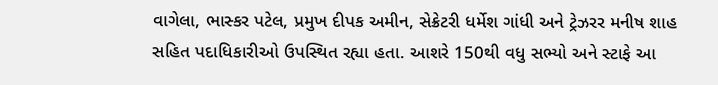વાગેલા, ભાસ્કર પટેલ, પ્રમુખ દીપક અમીન, સેક્રેટરી ધર્મેશ ગાંધી અને ટ્રેઝરર મનીષ શાહ સહિત પદાધિકારીઓ ઉપસ્થિત રહ્યા હતા. આશરે 150થી વધુ સભ્યો અને સ્ટાફે આ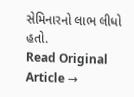સેમિનારનો લાભ લીધો હતો.
Read Original Article →